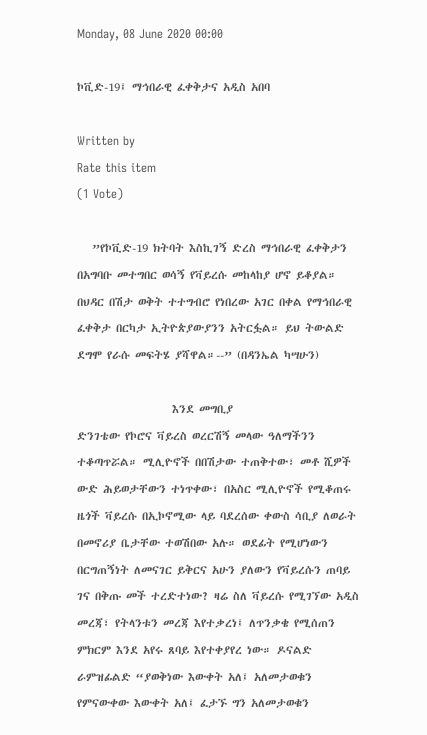Monday, 08 June 2020 00:00

ኮቪድ-19፤ ማኅበራዊ ፈቀቅታና አዲስ አበባ

Written by
Rate this item
(1 Vote)

   ”የኮቪድ-19 ክትባት እስኪገኝ ድረስ ማኅበራዊ ፈቀቅታን በአግባቡ መተግበር ወሳኝ የቫይረሱ መከላከያ ሆኖ ይቆያል። በህዳር በሽታ ወቅት ተተግብሮ የነበረው አገር በቀል የማኅበራዊ ፈቀቅታ በርካታ ኢትዮጵያውያንን አትርፏል። ይህ ትውልድ ደግሞ የራሱ መፍትሄ ያሻዋል።--” (በዳንኤል ካሣሁን)

                   እንደ መግቢያ
ድንገቴው የኮሮና ቫይረስ ወረርሽኝ መላው ዓለማችንን ተቆጣጥሯል። ሚሊዮኖች በበሽታው ተጠቅተው፣ መቶ ሺዎች ውድ ሕይወታቸውን ተነጥቀው፣ በአስር ሚሊዮኖች የሚቆጠሩ ዜጎች ቫይረሱ በኢኮኖሚው ላይ ባደረሰው ቀውስ ሳቢያ ለወራት በመኖሪያ ቤታቸው ተወሽበው አሉ። ወደፊት የሚሆነውን በርግጠኝነት ለመናገር ይቅርና አሁን ያለውን የቫይረሱን ጠባይ ገና በቅጡ መች ተረድተነው? ዛሬ ስለ ቫይረሱ የሚገኘው አዲስ መረጃ፣ የትላንቱን መረጃ እየተቃረነ፤ ለጥንቃቄ የሚሰጠን ምክርም እንደ አየሩ ጸባይ እየተቀያየረ ነው። ዶናልድ ራምዝፊልድ “ያወቅነው እውቀት አለ፤ አለመታወቁን የምናውቀው እውቀት አለ፤ ፈታኙ ግን አለመታወቁን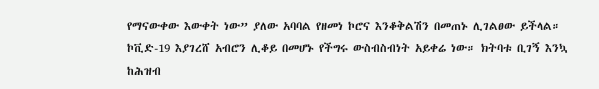የማናውቀው እውቀት ነው” ያለው አባባል የዘመነ ኮሮና እንቆቅልሽን በመጠኑ ሊገልፀው ይችላል።
ኮቪድ-19 እያገረሸ አብሮን ሊቆይ በመሆኑ የችግሩ ውስብስብነት አይቀሬ ነው። ክትባቱ ቢገኝ እንኳ ከሕዝብ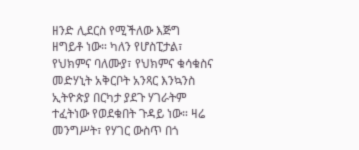ዘንድ ሊደርስ የሚችለው እጅግ ዘግይቶ ነው። ካለን የሆስፒታል፣ የህክምና ባለሙያ፣ የህክምና ቁሳቁስና መድሃኒት አቅርቦት አንጻር እንኳንስ ኢትዮጵያ በርካታ ያደጉ ሃገራትም ተፈትነው የወደቁበት ጉዳይ ነው። ዛሬ መንግሥት፣ የሃገር ውስጥ በጎ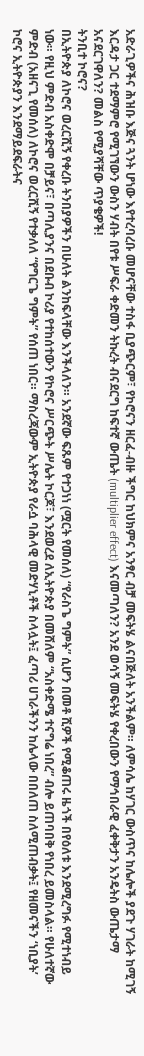አድራጊዎችና ሕዝቡ እጅና ጓንት ሆነው እየተረባረቡ መሆናቸው ተስፋ ቢያጭርም፣ የኮሮናን ዘርፈ-ብዙ ችግር ከህክምና አንፃር ብቻ መፍትሄ ልናበጅለት አንችልም። ለምሳሌ ከሃገር ውስጥና ከሌሎች ያደጉ ሃገራት ከሚገኝ እርዳታ ጋር ተደማምሮ የሚገኘውን ውስን ሃብት በየቱ ሥፍራ ቀድመን ትኩረት ብናደርግ ከፍተኛ ውጤት (multiplier effect) እናመጣለን? አንደ ወሳኝ መፍትሄ የቀረበውን የማኅበራዊ ፈቀቅታን አንዴትስ ውጤታማ አናደርገዋለን? መልስ የሚያሻቸው ጥያቄዎች!
ትንቢተ ኮሮና?
በኢትዮጵያ ለኮሮና ወረርሺኝ የቀረቡ ትንበያዎችን በሁለት ልንከፍላቸው እንችላለን። አንደኛው ፍጹም የተጋነነ (ሟርት የመሰለ) “የራስጌ ግምት” ሲሆን በመቶ ሺዎች የሚቆጠሩ ዜጎች በየዕለቱ እንደሚረግፉ የሚተነብይ ነው። የዚህ ምድብ አስቀድሞ በቻይና፣ በጣሊያንና በደቡብ ኮሪያ የተከሰተውን የኮሮና ሥርጭት ሥሌት ኮርጆ፣ እንደወረደ ለኢትዮጵያ በመሸለም “አስቀድሜ ተናግሬ ነበረ” ብሎ ይጠባበቅ የነበረ ይመስላል። የሁለተኛው ምድብ (አዘናጊ የመሰለ) ለኮሮና ወረርሺኝ የተቃለለ “የግርጌ ግምት” የሰጠ ነበር። ማስረጃውም ኢትዮጵያ የራሷ ባሕላዊ መድሃኒቶች ስላሏት፤ ፈጣሪ ሀገራችንን ከሌላው በበለጠ ስለሚጠብቃት፤ የዘመናችን ‘ነቢያት’ ኮሮና ኢትዮጵያን እንደማይደፍራትና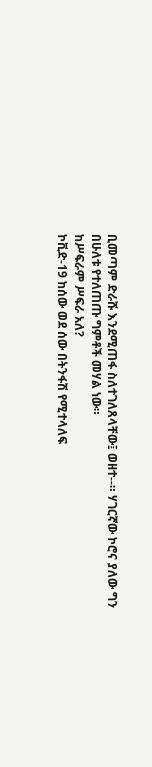ቢመጣም ድራሹ እንደሚጠፋ ስለተገለጸላቸው፤ ወዘተ--። ሃገርኛው ኮሮና ያለው ግን በሁለቱ የተለጠጡ ግምቶች መሃል ነው።
ከሥፍራም ሥፍራ አለ?
ኮቪድ-19 ከሰው ወደ ሰው በትንፋሽ የሚተላለፍ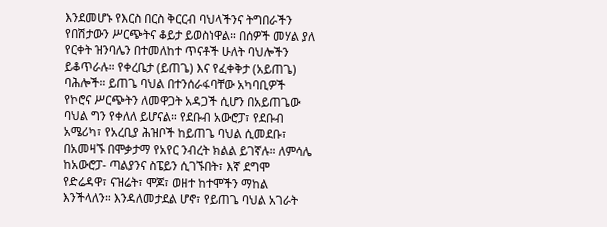እንደመሆኑ የእርስ በርስ ቅርርብ ባህላችንና ትግበራችን የበሽታውን ሥርጭትና ቆይታ ይወስነዋል። በሰዎች መሃል ያለ የርቀት ዝንባሌን በተመለከተ ጥናቶች ሁለት ባህሎችን ይቆጥራሉ። የቀረቤታ (ይጠጌ) እና የፈቀቅታ (አይጠጌ) ባሕሎች። ይጠጌ ባህል በተንሰራፋባቸው አካባቢዎች የኮሮና ሥርጭትን ለመዋጋት አዳጋች ሲሆን በአይጠጌው ባህል ግን የቀለለ ይሆናል። የደቡብ አውሮፓ፣ የደቡብ አሜሪካ፣ የአረቢያ ሕዝቦች ከይጠጌ ባህል ሲመደቡ፣ በአመዛኙ በሞቃታማ የአየር ንብረት ክልል ይገኛሉ። ለምሳሌ ከአውሮፓ- ጣልያንና ስፔይን ሲገኙበት፣ እኛ ደግሞ የድሬዳዋ፣ ናዝሬት፣ ሞጆ፣ ወዘተ ከተሞችን ማከል እንችላለን። እንዳለመታደል ሆኖ፣ የይጠጌ ባህል አገራት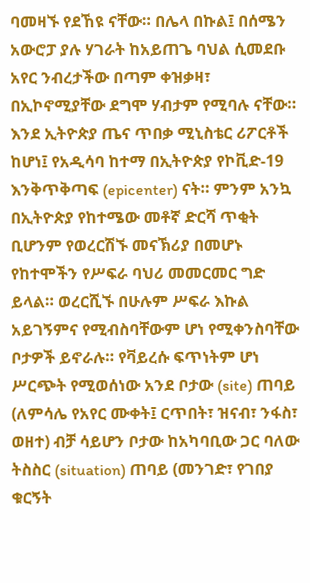ባመዛኙ የደኸዩ ናቸው። በሌላ በኩል፤ በሰሜን አውሮፓ ያሉ ሃገራት ከአይጠጌ ባህል ሲመደቡ አየር ንብረታችው በጣም ቀዝቃዛ፣ በኢኮኖሚያቸው ደግሞ ሃብታም የሚባሉ ናቸው።
እንደ ኢትዮጵያ ጤና ጥበቃ ሚኒስቴር ሪፖርቶች ከሆነ፤ የአዲሳባ ከተማ በኢትዮጵያ የኮቪድ-19 እንቅጥቅጣፍ (epicenter) ናት። ምንም አንኳ በኢትዮጵያ የከተሜው መቶኛ ድርሻ ጥቂት ቢሆንም የወረርሽኙ መናኽሪያ በመሆኑ የከተሞችን የሥፍራ ባህሪ መመርመር ግድ ይላል። ወረርሺኙ በሁሉም ሥፍራ እኩል አይገኝምና የሚብስባቸውም ሆነ የሚቀንስባቸው ቦታዎች ይኖራሉ። የቫይረሱ ፍጥነትም ሆነ ሥርጭት የሚወሰነው አንደ ቦታው (site) ጠባይ (ለምሳሌ የአየር ሙቀት፤ ርጥበት፣ ዝናብ፣ ንፋስ፣ ወዘተ) ብቻ ሳይሆን ቦታው ከአካባቢው ጋር ባለው ትስስር (situation) ጠባይ (መንገድ፣ የገበያ ቁርኝት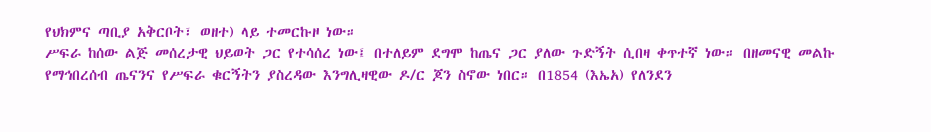የህክምና ጣቢያ አቅርቦት፣ ወዘተ) ላይ ተመርኩዞ ነው።
ሥፍራ ከሰው ልጅ መሰረታዊ ህይወት ጋር የተሳሰረ ነው፤ በተለይም ደግሞ ከጤና ጋር ያለው ጉድኝት ሲበዛ ቀጥተኛ ነው። በዘመናዊ መልኩ የማኅበረሰብ ጤናንና የሥፍራ ቁርኝትን ያስረዳው እንግሊዛዊው ዶ/ር ጆን ስኖው ነበር። በ1854 (እኤአ) የለንደን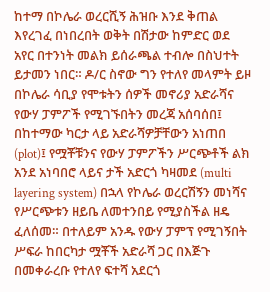ከተማ በኮሌራ ወረርሺኝ ሕዝቡ እንደ ቅጠል እየረገፈ በነበረበት ወቅት በሽታው ከምድር ወደ አየር በተንነት መልክ ይሰራጫል ተብሎ በስህተት ይታመን ነበር። ዶ/ር ስኖው ግን የተለየ መላምት ይዞ በኮሌራ ሳቢያ የሞቱትን ሰዎች መኖሪያ አድራሻና የውሃ ፓምፖች የሚገኙበትን መረጃ አሰባሰበ፤ በከተማው ካርታ ላይ አድራሻዎቻቸውን አነጠበ (plot)፤ የሟቾቹንና የውሃ ፓምፖችን ሥርጭቶች ልክ አንደ አነባበሮ ላይና ታች አድርጎ ካዛመደ (multi layering system) በኋላ የኮሌራ ወረርሽኝን መነሻና የሥርጭቱን ዘይቤ ለመተንበይ የሚያስችል ዘዴ ፈለሰመ። በተለይም አንዱ የውሃ ፓምፕ የሚገኝበት ሥፍራ ከበርካታ ሟቾች አድራሻ ጋር በእጅጉ በመቀራረቡ የተለየ ፍተሻ አደርጎ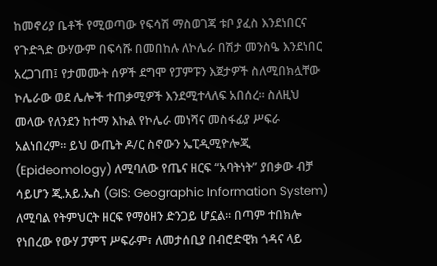ከመኖሪያ ቤቶች የሚወጣው የፍሳሽ ማስወገጃ ቱቦ ያፈስ እንደነበርና የጉድጓድ ውሃውም በፍሳሹ በመበከሉ ለኮሌራ በሽታ መንስዔ እንደነበር አረጋገጠ፤ የታመሙት ሰዎች ደግሞ የፓምፑን እጀታዎች ስለሚበክሏቸው ኮሌራው ወደ ሌሎች ተጠቃሚዎች እንደሚተላለፍ አበሰረ። ስለዚህ መላው የለንደን ከተማ እኩል የኮሌራ መነሻና መስፋፊያ ሥፍራ አልነበረም። ይህ ውጤት ዶ/ር ስኖውን ኤፒዲሚዮሎጂ (Epideomology) ለሚባለው የጤና ዘርፍ “አባትነት” ያበቃው ብቻ ሳይሆን ጂ.አይ.ኤስ (GIS: Geographic Information System) ለሚባል የትምህርት ዘርፍ የማዕዘን ድንጋይ ሆኗል። በጣም ተበክሎ የነበረው የውሃ ፓምፕ ሥፍራም፣ ለመታሰቢያ በብሮድዊክ ጎዳና ላይ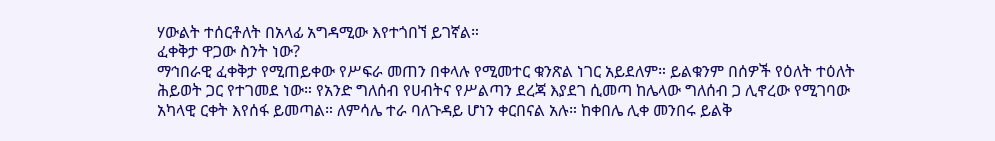ሃውልት ተሰርቶለት በአላፊ አግዳሚው እየተጎበኘ ይገኛል።
ፈቀቅታ ዋጋው ስንት ነው?
ማኅበራዊ ፈቀቅታ የሚጠይቀው የሥፍራ መጠን በቀላሉ የሚመተር ቁንጽል ነገር አይደለም። ይልቁንም በሰዎች የዕለት ተዕለት ሕይወት ጋር የተገመደ ነው። የአንድ ግለሰብ የሀብትና የሥልጣን ደረጃ እያደገ ሲመጣ ከሌላው ግለሰብ ጋ ሊኖረው የሚገባው አካላዊ ርቀት እየሰፋ ይመጣል። ለምሳሌ ተራ ባለጉዳይ ሆነን ቀርበናል አሉ። ከቀበሌ ሊቀ መንበሩ ይልቅ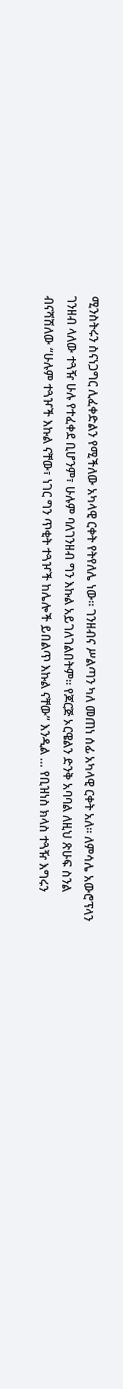ሚንስትሩን ስናነጋግር ሊፈቀድልን የሚችለው አካላዊ ርቀት የትየለሌ ነው። ገንዘብና ሥልጣን ካለ መጠነ ሰፊ አካላዊ ርቀት አለ። ለምሳሌ አውሮፕላን ገንዘብ ላለው ተጓዥ ሁሉ የተፈቀደ ቢሆንም፣ ሁሉም ባለገንዘብ ግን እኩል አይገለገልበትም። የጆርጅ ኦርዌልን ድንቅ አባባል ለዚህ ጽሁፍ ስንል ብናሻሽለው “ሁሉም ተጓዦች እኩል ናቸው፣ ነገር ግን ጥቂት ተጓዦች ከሌሎች ይበልጥ እኩል ናቸው” እንዲል … የቢዝነስ ክላስ ተጓዥ እግሩን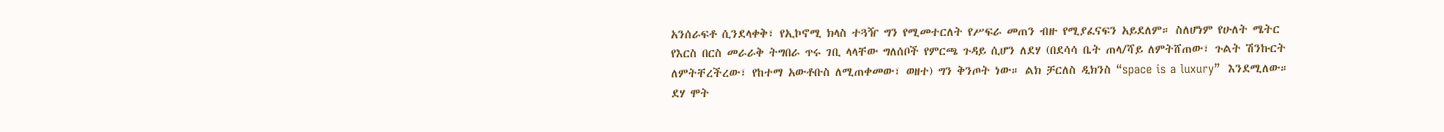አንሰራፍቶ ሲንደላቀቅ፣ የኢኮኖሚ ክላስ ተጓዥ ግን የሚመተርለት የሥፍራ መጠን ብዙ የሚያፈናፍን አይደለም። ስለሆነም የሁለት ሜትር የእርስ በርስ መራራቅ ትግበራ ጥሩ ገቢ ላላቸው ግለሰቦች የምርጫ ጉዳይ ሲሆን ለደሃ (በደሳሳ ቤት ጠላ/ሻይ ለምትሸጠው፣ ጉልት ሽንኩርት ለምትቸረችረው፣ የከተማ አውቶቡስ ለሚጠቀመው፣ ወዘተ) ግን ቅንጦት ነው። ልክ ቻርለስ ዲክንስ “space is a luxury”  እንደሚለው።
ደሃ ሞት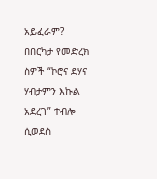አይፈራም?
በበርካታ የመድረክ ስዎች “ኮሮና ደሃና ሃብታምን እኩል አደረገ” ተብሎ ሲወደስ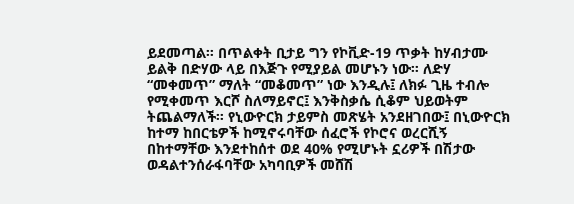ይደመጣል። በጥልቀት ቢታይ ግን የኮቪድ-19 ጥቃት ከሃብታሙ ይልቅ በድሃው ላይ በእጅጉ የሚያይል መሆኑን ነው። ለድሃ “መቀመጥ” ማለት “መቆመጥ” ነው እንዲሉ፤ ለክፉ ጊዜ ተብሎ የሚቀመጥ እርሾ ስለማይኖር፤ እንቅስቃሴ ሲቆም ህይወትም ትጨልማለች። የኒውዮርክ ታይምስ መጽሄት አንደዘገበው፤ በኒውዮርክ ከተማ ከበርቴዎች ከሚኖሩባቸው ሰፈሮች የኮሮና ወረርሺኝ በከተማቸው እንደተከሰተ ወደ 40% የሚሆኑት ኗሪዎች በሽታው ወዳልተንሰራፋባቸው አካባቢዎች መሸሽ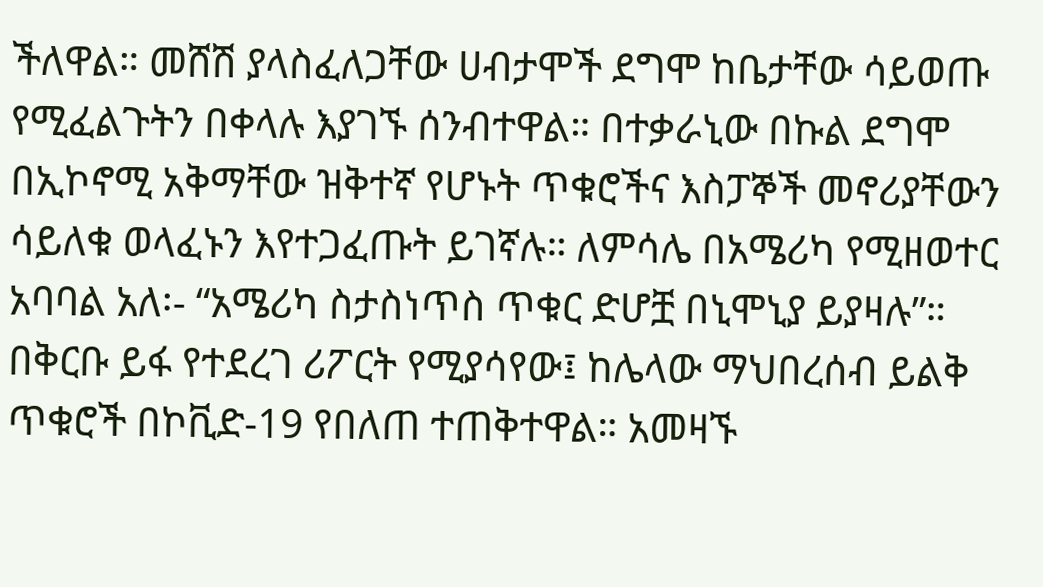ችለዋል። መሸሽ ያላስፈለጋቸው ሀብታሞች ደግሞ ከቤታቸው ሳይወጡ የሚፈልጉትን በቀላሉ እያገኙ ሰንብተዋል። በተቃራኒው በኩል ደግሞ በኢኮኖሚ አቅማቸው ዝቅተኛ የሆኑት ጥቁሮችና እስፓኞች መኖሪያቸውን ሳይለቁ ወላፈኑን እየተጋፈጡት ይገኛሉ። ለምሳሌ በአሜሪካ የሚዘወተር አባባል አለ፡- “አሜሪካ ስታስነጥስ ጥቁር ድሆቿ በኒሞኒያ ይያዛሉ”። በቅርቡ ይፋ የተደረገ ሪፖርት የሚያሳየው፤ ከሌላው ማህበረሰብ ይልቅ ጥቁሮች በኮቪድ-19 የበለጠ ተጠቅተዋል። አመዛኙ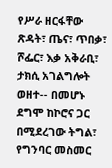የሥራ ዘርፋቸው ጽዳት፣ ጤና፣ ጥበቃ፣ ሾፌር፣ እቃ አቅራቢ፣ ታክሲ አገልግሎት ወዘተ-- በመሆኑ ደግሞ ከኮሮና ጋር በሚደረገው ትግል፣ የግንባር መስመር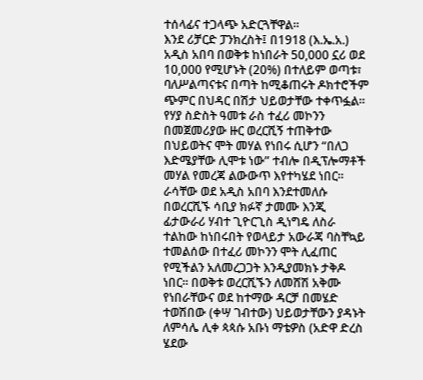ተሰላፊና ተጋላጭ አድርጓቸዋል።
እንደ ሪቻርድ ፓንክረስት፤ በ1918 (እ.ኤ.አ.) አዲስ አበባ በወቅቱ ከነበራት 50,000 ኗሪ ወደ 10,000 የሚሆኑት (20%) በተለይም ወጣቱ፣ ባለሥልጣናቱና በጣት ከሚቆጠሩት ዶክተሮችም ጭምር በህዳር በሽታ ህይወታቸው ተቀጥፏል። የሃያ ስድስት ዓመቱ ራስ ተፈሪ መኮንን በመጀመሪያው ዙር ወረርሺኝ ተጠቅተው በህይወትና ሞት መሃል የነበሩ ሲሆን “በለጋ እድሜያቸው ሊሞቱ ነው” ተብሎ በዲፕሎማቶች መሃል የመረጃ ልውውጥ እየተካሄደ ነበር። ራሳቸው ወደ አዲስ አበባ እንደተመለሱ በወረርሺኙ ሳቢያ ክፉኛ ታመሙ እንጂ ፊታውራሪ ሃብተ ጊዮርጊስ ዲነግዴ ለስራ ተልከው ከነበሩበት የወላይታ አውራጃ ባስቸኳይ ተመልሰው በተፈሪ መኮንን ሞት ሊፈጠር የሚችልን አለመረጋጋት እንዲያመክኑ ታቅዶ ነበር፡፡ በወቅቱ ወረርሺኙን ለመሸሽ አቅሙ የነበራቸውና ወደ ከተማው ዳርቻ በመሄድ ተወሽበው (ቀሣ ገብተው) ህይወታቸውን ያዳኑት ለምሳሌ ሊቀ ጳጳሱ አቡነ ማቴዎስ (አድዋ ድረስ ሄደው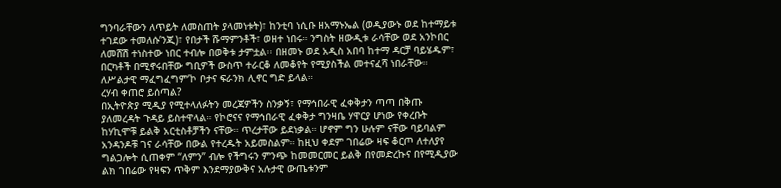ግንባራቸውን ለጥይት ለመስጠት ያላመነቱት)፣ ከንቲባ ነሲቡ ዘአማኑኤል (ወዲያውኑ ወደ ከተማይቱ ተገደው ተመለሱ’ንጂ)፣ የበታች ሹማምንቶች፣ ወዘተ ነበሩ። ንግስት ዘውዲቱ ራሳቸው ወደ አንኮበር ለመሸሽ ተነስተው ነበር ተብሎ በወቅቱ ታምቷል፡፡ በዘመኑ ወደ አዲስ አበባ ከተማ ዳርቻ ባይሄዱም፣ በርካቶች በሚኖሩበቸው ግቢዎች ውስጥ ተራርቆ ለመቆየት የሚያስችል መተናፈሻ ነበራቸው። ለሥልታዊ ማፈግፈግም’ኮ ቦታና ፍራንክ ሊኖር ግድ ይላል።
ረሃብ ቀጠሮ ይሰጣል?
በኢትዮጵያ ሚዲያ የሚተላለፉትን መረጃዎችን ስንቃኝ፣ የማኅበራዊ ፈቀቅታን ጣጣ በቅጡ ያለመረዳት ጉዳይ ይስተዋላል። የኮሮናና የማኅበራዊ ፈቀቅታ ግንዛቤ ሃዋርያ ሆነው የቀረቡት ከሃኪሞቹ ይልቅ አርቲስቶቻችን ናቸው። ጥረታቸው ይደነቃል። ሆኖም ግን ሁሉም ናቸው ባይባልም አንዳንዶቹ ገና ራሳቸው በውል የተረዱት አይመስልም። ከዚህ ቀደም ገበሬው ዛፍ ቆርጦ ለተለያየ ግልጋሎት ሲጠቀም “ለምን” ብሎ የችግሩን ምንጭ ከመመርመር ይልቅ በየመድረኩና በየሚዲያው ልክ ገበሬው የዛፍን ጥቅም እንደማያውቅና አሉታዊ ውጤቱንም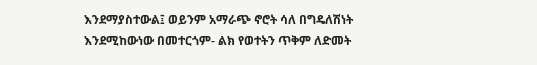እንደማያስተውል፤ ወይንም አማራጭ ኖሮት ሳለ በግዴለሽነት እንደሚከውነው በመተርጎም- ልክ የወተትን ጥቅም ለድመት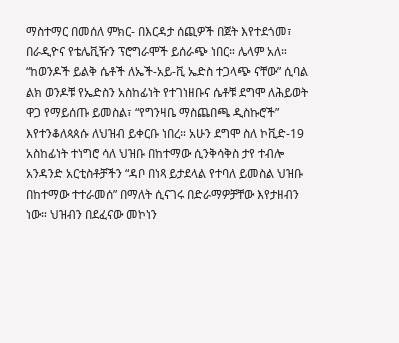ማስተማር በመሰለ ምክር- በእርዳታ ሰጪዎች በጀት እየተደጎመ፣ በራዲዮና የቴሌቪዥን ፕሮግራሞች ይሰራጭ ነበር። ሌላም አለ። “ከወንዶች ይልቅ ሴቶች ለኤች-አይ-ቪ ኤድስ ተጋላጭ ናቸው” ሲባል ልክ ወንዶቹ የኤድስን አስከፊነት የተገነዘቡና ሴቶቹ ደግሞ ለሕይወት ዋጋ የማይሰጡ ይመስል፣ “የግንዛቤ ማስጨበጫ ዲስኩሮች” እየተንቆለጳጰሱ ለህዝብ ይቀርቡ ነበረ። አሁን ደግሞ ስለ ኮቪድ-19 አስከፊነት ተነግሮ ሳለ ህዝቡ በከተማው ሲንቅሳቅስ ታየ ተብሎ አንዳንድ አርቲስቶቻችን “ዳቦ በነጻ ይታደላል የተባለ ይመስል ህዝቡ በከተማው ተተራመሰ” በማለት ሲናገሩ በድራማዎቻቸው እየታዘብን ነው። ህዝብን በደፈናው መኮነን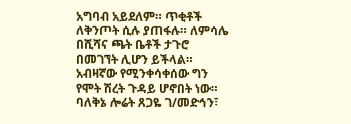አግባብ አይደለም። ጥቂቶች ለቅንጦት ሲሉ ያጠፋሉ። ለምሳሌ በሺሻና ጫት ቤቶች ታጉሮ በመገኘት ሊሆን ይችላል። አብዛኛው የሚንቀሳቀሰው ግን የሞት ሽረት ጉዳይ ሆኖበት ነው። ባለቅኔ ሎሬት ጸጋዬ ገ/መድኅን፣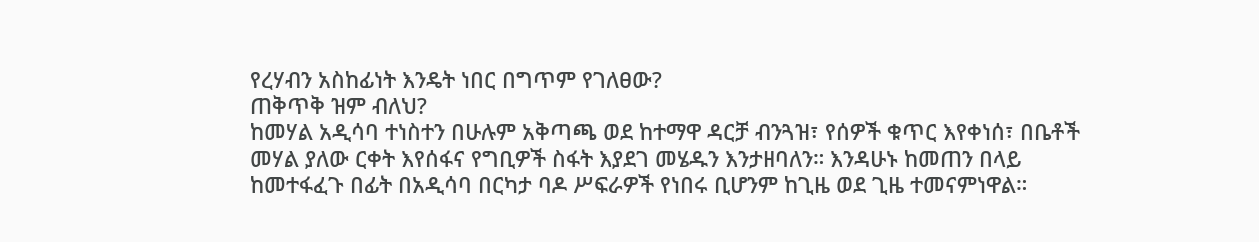የረሃብን አስከፊነት እንዴት ነበር በግጥም የገለፀው?
ጠቅጥቅ ዝም ብለህ?
ከመሃል አዲሳባ ተነስተን በሁሉም አቅጣጫ ወደ ከተማዋ ዳርቻ ብንጓዝ፣ የሰዎች ቁጥር እየቀነሰ፣ በቤቶች መሃል ያለው ርቀት እየሰፋና የግቢዎች ስፋት እያደገ መሄዱን እንታዘባለን። እንዳሁኑ ከመጠን በላይ ከመተፋፈጉ በፊት በአዲሳባ በርካታ ባዶ ሥፍራዎች የነበሩ ቢሆንም ከጊዜ ወደ ጊዜ ተመናምነዋል።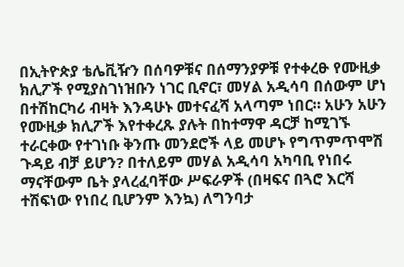በኢትዮጵያ ቴሌቪዥን በሰባዎቹና በሰማንያዎቹ የተቀረፁ የሙዚቃ ክሊፖች የሚያስገነዝቡን ነገር ቢኖር፣ መሃል አዲሳባ በሰውም ሆነ በተሽከርካሪ ብዛት እንዳሁኑ መተናፈሻ አላጣም ነበር። አሁን አሁን የሙዚቃ ክሊፖች እየተቀረጹ ያሉት በከተማዋ ዳርቻ ከሚገኙ ተራርቀው የተገነቡ ቅንጡ መንደሮች ላይ መሆኑ የግጥምጥሞሽ ጉዳይ ብቻ ይሆን? በተለይም መሃል አዲሳባ አካባቢ የነበሩ ማናቸውም ቤት ያላረፈባቸው ሥፍራዎች (በዛፍና በጓሮ እርሻ ተሽፍነው የነበረ ቢሆንም እንኳ) ለግንባታ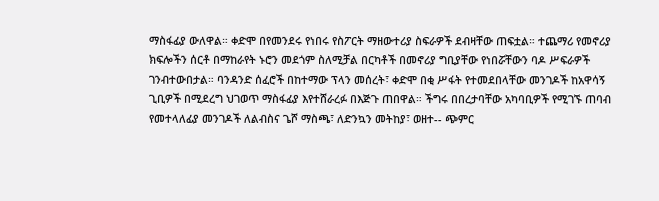ማስፋፊያ ውለዋል። ቀድሞ በየመንደሩ የነበሩ የስፖርት ማዘውተሪያ ስፍራዎች ደብዛቸው ጠፍቷል። ተጨማሪ የመኖሪያ ክፍሎችን ሰርቶ በማከራየት ኑሮን መደጎም ስለሚቻል በርካቶች በመኖሪያ ግቢያቸው የነበሯቸውን ባዶ ሥፍራዎች ገንብተውበታል። ባንዳንድ ሰፈሮች በከተማው ፕላን መሰረት፣ ቀድሞ በቂ ሥፋት የተመደበላቸው መንገዶች ከአዋሳኝ ጊቢዎች በሚደረግ ህገወጥ ማስፋፊያ እየተሸራረፉ በእጅጉ ጠበዋል። ችግሩ በበረታባቸው አካባቢዎች የሚገኙ ጠባብ የመተላለፊያ መንገዶች ለልብስና ጌሾ ማስጫ፣ ለድንኳን መትከያ፣ ወዘተ-- ጭምር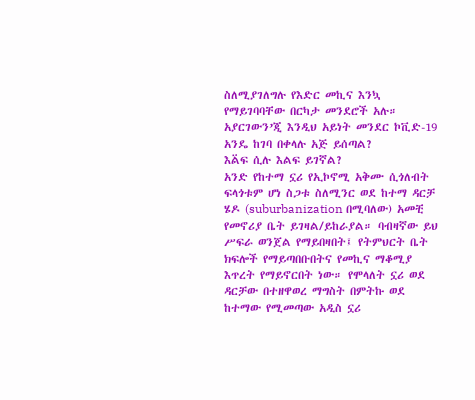ስለሚያገለግሉ የእድር መኪና እንኳ የማይገባባቸው በርካታ መንደሮች አሉ። አያርገውን’ጂ እንዲህ አይነት መንደር ኮቪድ-19 አንዴ ከገባ በቀላሉ አጅ ይሰጣል?
እል፟ፍ ሲሉ እልፍ ይገኛል?
አንድ የከተማ ኗሪ የኢኮኖሚ አቅሙ ሲጎለብት ፍላጎቱም ሆነ ስጋቱ ስለሚንር ወደ ከተማ ዳርቻ ሄዶ (suburbanization በሚባለው) አመቺ የመኖሪያ ቤት ይገዛል/ይከራያል። ባብዛኛው ይህ ሥፍራ ወንጀል የማይበዛበት፤ የትምህርት ቤት ክፍሎች የማይጣበቡበትና የመኪና ማቆሚያ እጥረት የማይኖርበት ነው። የሞላለት ኗሪ ወደ ዳርቻው በተዘዋወረ ማግስት በምትኩ ወደ ከተማው የሚመጣው አዲስ ኗሪ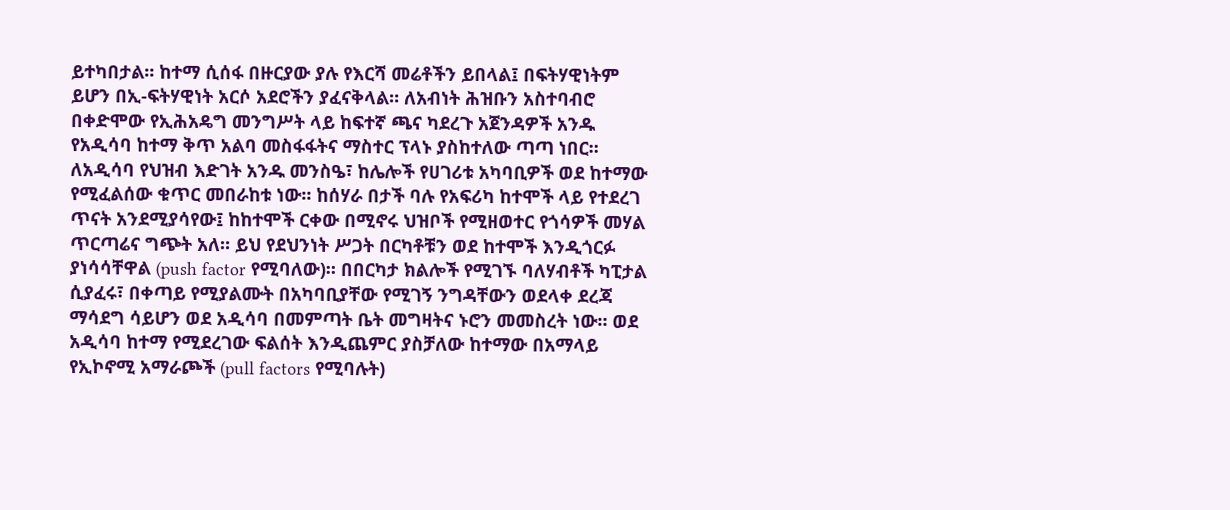ይተካበታል። ከተማ ሲሰፋ በዙርያው ያሉ የእርሻ መሬቶችን ይበላል፤ በፍትሃዊነትም ይሆን በኢ-ፍትሃዊነት አርሶ አደሮችን ያፈናቅላል። ለአብነት ሕዝቡን አስተባብሮ በቀድሞው የኢሕአዴግ መንግሥት ላይ ከፍተኛ ጫና ካደረጉ አጀንዳዎች አንዱ የአዲሳባ ከተማ ቅጥ አልባ መስፋፋትና ማስተር ፕላኑ ያስከተለው ጣጣ ነበር።
ለአዲሳባ የህዝብ እድገት አንዱ መንስዔ፣ ከሌሎች የሀገሪቱ አካባቢዎች ወደ ከተማው የሚፈልሰው ቁጥር መበራከቱ ነው። ከሰሃራ በታች ባሉ የአፍሪካ ከተሞች ላይ የተደረገ ጥናት አንደሚያሳየው፤ ከከተሞች ርቀው በሚኖሩ ህዝቦች የሚዘወተር የጎሳዎች መሃል ጥርጣሬና ግጭት አለ። ይህ የደህንነት ሥጋት በርካቶቹን ወደ ከተሞች እንዲጎርፉ ያነሳሳቸዋል (push factor የሚባለው)። በበርካታ ክልሎች የሚገኙ ባለሃብቶች ካፒታል ሲያፈሩ፣ በቀጣይ የሚያልሙት በአካባቢያቸው የሚገኝ ንግዳቸውን ወደላቀ ደረጃ ማሳደግ ሳይሆን ወደ አዲሳባ በመምጣት ቤት መግዛትና ኑሮን መመስረት ነው። ወደ አዲሳባ ከተማ የሚደረገው ፍልሰት እንዲጨምር ያስቻለው ከተማው በአማላይ የኢኮኖሚ አማራጮች (pull factors የሚባሉት)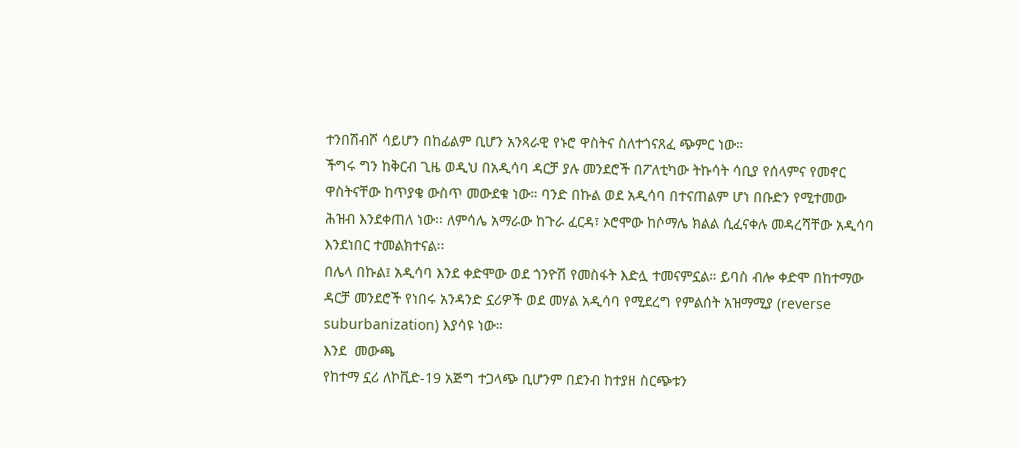ተንበሽብሾ ሳይሆን በከፊልም ቢሆን አንጻራዊ የኑሮ ዋስትና ስለተጎናጸፈ ጭምር ነው።
ችግሩ ግን ከቅርብ ጊዜ ወዲህ በአዲሳባ ዳርቻ ያሉ መንደሮች በፖለቲካው ትኩሳት ሳቢያ የሰላምና የመኖር ዋስትናቸው ከጥያቄ ውስጥ መውደቁ ነው። ባንድ በኩል ወደ አዲሳባ በተናጠልም ሆነ በቡድን የሚተመው ሕዝብ እንደቀጠለ ነው፡፡ ለምሳሌ አማራው ከጉራ ፈርዳ፣ ኦሮሞው ከሶማሌ ክልል ሲፈናቀሉ መዳረሻቸው አዲሳባ እንደነበር ተመልክተናል፡፡
በሌላ በኩል፤ አዲሳባ እንደ ቀድሞው ወደ ጎንዮሽ የመስፋት እድሏ ተመናምኗል። ይባስ ብሎ ቀድሞ በከተማው ዳርቻ መንደሮች የነበሩ አንዳንድ ኗሪዎች ወደ መሃል አዲሳባ የሚደረግ የምልሰት አዝማሚያ (reverse suburbanization) እያሳዩ ነው።
እንደ  መውጫ
የከተማ ኗሪ ለኮቪድ-19 አጅግ ተጋላጭ ቢሆንም በደንብ ከተያዘ ስርጭቱን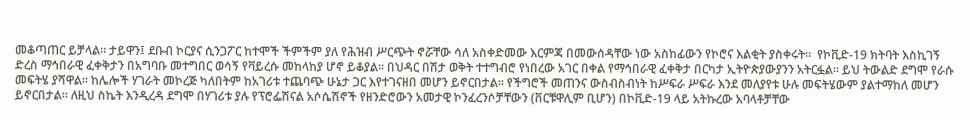መቆጣጠር ይቻላል። ታይዋን፤ ደቡብ ኮርያና ሲንጋፖር ከተሞች ችምችም ያለ የሕዝብ ሥርጭት ኖሯቸው ሳለ አስቀድመው እርምጃ በመውሰዳቸው ነው አስከፊውን የኮሮና እልቂት ያስቀሩት።  የኮቪድ-19 ክትባት እስኪገኝ ድረስ ማኅበራዊ ፈቀቅታን በአግባቡ መተግበር ወሳኝ የቫይረሱ መከላከያ ሆኖ ይቆያል። በህዳር በሽታ ወቅት ተተግብሮ የነበረው አገር በቀል የማኅበራዊ ፈቀቅታ በርካታ ኢትዮጵያውያንን አትርፏል። ይህ ትውልድ ደግሞ የራሱ መፍትሄ ያሻዋል። ከሌሎች ሃገራት መኮረጅ ካለበትም ከአገሪቱ ተጨባጭ ሁኔታ ጋር እየተገናዘበ መሆን ይኖርበታል። የችግሮች መጠንና ውስብስብነት ከሥፍራ ሥፍራ እንደ መለያየቱ ሁሉ መፍትሄውም ያልተማከለ መሆን ይኖርበታል። ለዚህ ስኬት እንዲረዳ ደግሞ በሃገሪቱ ያሉ የፕሮፌሽናል አሶሴሽኖች የዘንድሮውን አመታዊ ኮንፈረንሶቻቸውን (ቨርቹዋሊም ቢሆን) በኮቪድ-19 ላይ አትኩረው አባላቶቻቸው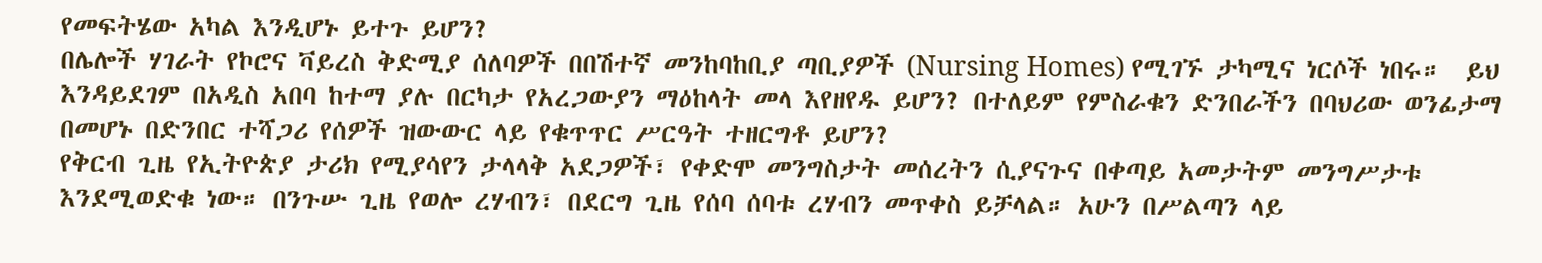የመፍትሄው አካል እንዲሆኑ ይተጉ ይሆን?
በሌሎች ሃገራት የኮሮና ቫይረስ ቅድሚያ ሰለባዎች በበሽተኛ መንከባከቢያ ጣቢያዎች (Nursing Homes) የሚገኙ ታካሚና ነርሶች ነበሩ።  ይህ እንዳይደገም በአዲስ አበባ ከተማ ያሉ በርካታ የአረጋውያን ማዕከላት መላ እየዘየዱ ይሆን? በተለይም የምስራቁን ድንበራችን በባህሪው ወንፊታማ በመሆኑ በድንበር ተሻጋሪ የሰዎች ዝውውር ላይ የቁጥጥር ሥርዓት ተዘርግቶ ይሆን?
የቅርብ ጊዜ የኢትዮጵያ ታሪክ የሚያሳየን ታላላቅ አደጋዎች፣ የቀድሞ መንግስታት መሰረትን ሲያናጉና በቀጣይ አመታትም መንግሥታቱ እንደሚወድቁ ነው። በንጉሡ ጊዜ የወሎ ረሃብን፣ በደርግ ጊዜ የሰባ ሰባቱ ረሃብን መጥቀስ ይቻላል። አሁን በሥልጣን ላይ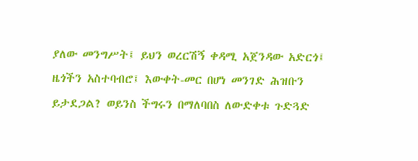ያለው መንግሥት፤ ይህን ወረርሽኝ ቀዳሚ አጀንዳው አድርጎ፤ ዜጎችን አስተባብሮ፤ እውቀት-መር በሆነ መንገድ ሕዝቡን ይታደጋል? ወይንስ ችግሩን በማለባበስ ለውድቀቱ ጉድጓድ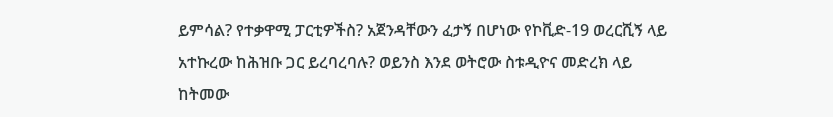ይምሳል? የተቃዋሚ ፓርቲዎችስ? አጀንዳቸውን ፈታኝ በሆነው የኮቪድ-19 ወረርሺኝ ላይ አተኩረው ከሕዝቡ ጋር ይረባረባሉ? ወይንስ እንደ ወትሮው ስቱዲዮና መድረክ ላይ ከትመው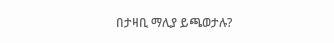በታዛቢ ማሊያ ይጫወታሉ?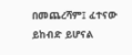በመጨረሻም፤ ፈተናው ይከብድ ይሆናል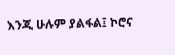እንጂ ሁሉም ያልፋል፤ ኮሮና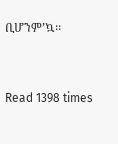ቢሆንም’ኳ፡፡


Read 1398 times